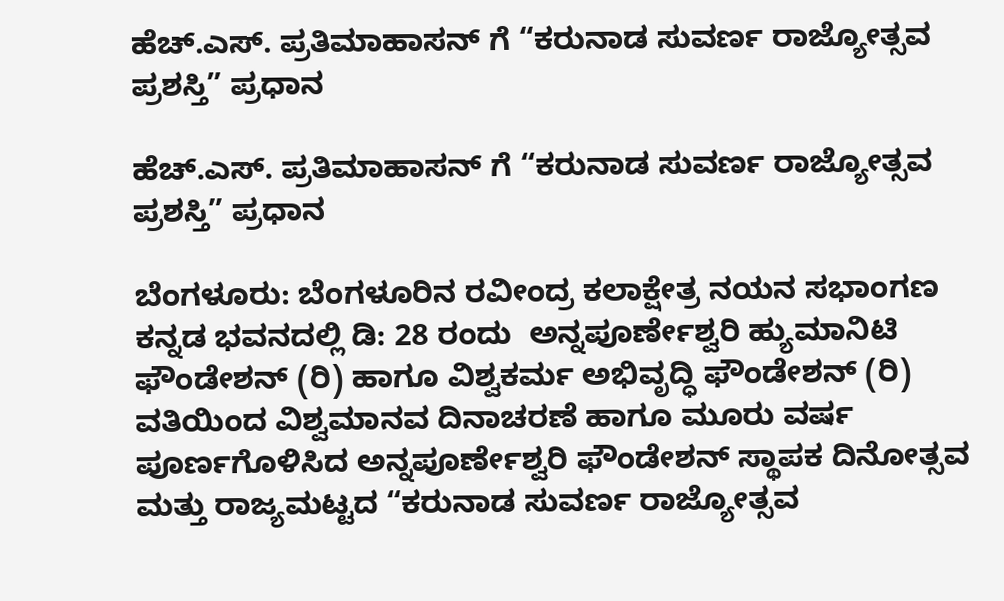ಹೆಚ್.ಎಸ್. ಪ್ರತಿಮಾಹಾಸನ್ ಗೆ “ಕರುನಾಡ ಸುವರ್ಣ ರಾಜ್ಯೋತ್ಸವ ಪ್ರಶಸ್ತಿ” ಪ್ರಧಾನ

ಹೆಚ್.ಎಸ್. ಪ್ರತಿಮಾಹಾಸನ್ ಗೆ “ಕರುನಾಡ ಸುವರ್ಣ ರಾಜ್ಯೋತ್ಸವ ಪ್ರಶಸ್ತಿ” ಪ್ರಧಾನ

ಬೆಂಗಳೂರು: ಬೆಂಗಳೂರಿನ ರವೀಂದ್ರ ಕಲಾಕ್ಷೇತ್ರ ನಯನ ಸಭಾಂಗಣ ಕನ್ನಡ ಭವನದಲ್ಲಿ ಡಿ: 28 ರಂದು  ಅನ್ನಪೂರ್ಣೇಶ್ವರಿ ಹ್ಯುಮಾನಿಟಿ ಫೌಂಡೇಶನ್ (ರಿ) ಹಾಗೂ ವಿಶ್ವಕರ್ಮ ಅಭಿವೃದ್ಧಿ ಫೌಂಡೇಶನ್ (ರಿ) ವತಿಯಿಂದ ವಿಶ್ವಮಾನವ ದಿನಾಚರಣೆ ಹಾಗೂ ಮೂರು ವರ್ಷ ಪೂರ್ಣಗೊಳಿಸಿದ ಅನ್ನಪೂರ್ಣೇಶ್ವರಿ ಫೌಂಡೇಶನ್ ಸ್ಥಾಪಕ ದಿನೋತ್ಸವ ಮತ್ತು ರಾಜ್ಯಮಟ್ಟದ “ಕರುನಾಡ ಸುವರ್ಣ ರಾಜ್ಯೋತ್ಸವ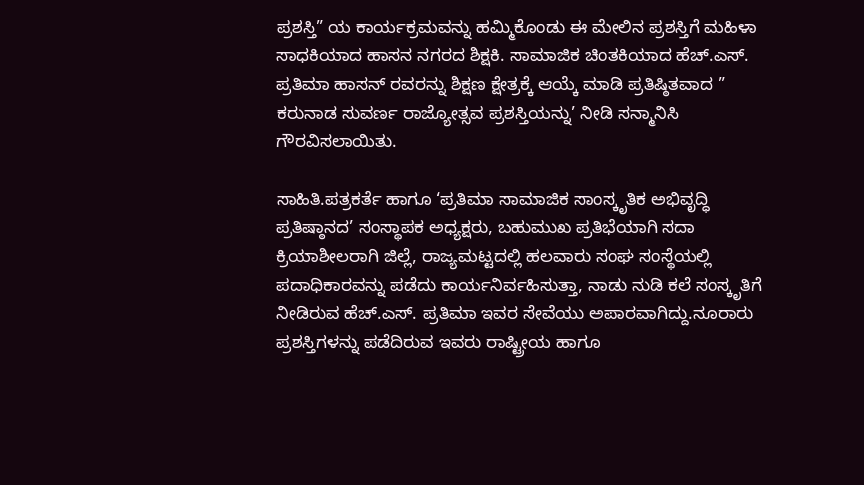ಪ್ರಶಸ್ತಿ” ಯ ಕಾರ್ಯಕ್ರಮವನ್ನು ಹಮ್ಮಿಕೊಂಡು ಈ ಮೇಲಿನ ಪ್ರಶಸ್ತಿಗೆ ಮಹಿಳಾ ಸಾಧಕಿಯಾದ ಹಾಸನ ನಗರದ ಶಿಕ್ಷಕಿ. ಸಾಮಾಜಿಕ ಚಿಂತಕಿಯಾದ ಹೆಚ್.ಎಸ್. ಪ್ರತಿಮಾ ಹಾಸನ್ ರವರನ್ನು ಶಿಕ್ಷಣ ಕ್ಷೇತ್ರಕ್ಕೆ ಆಯ್ಕೆ ಮಾಡಿ ಪ್ರತಿಷ್ಠಿತವಾದ ” ಕರುನಾಡ ಸುವರ್ಣ ರಾಜ್ಯೋತ್ಸವ ಪ್ರಶಸ್ತಿಯನ್ನು’ ನೀಡಿ ಸನ್ಮಾನಿಸಿ ಗೌರವಿಸಲಾಯಿತು.

ಸಾಹಿತಿ.ಪತ್ರಕರ್ತೆ ಹಾಗೂ ‘ಪ್ರತಿಮಾ ಸಾಮಾಜಿಕ ಸಾಂಸ್ಕೃತಿಕ ಅಭಿವೃದ್ಧಿ ಪ್ರತಿಷ್ಠಾನದ’ ಸಂಸ್ಥಾಪಕ ಅಧ್ಯಕ್ಷರು, ಬಹುಮುಖ ಪ್ರತಿಭೆಯಾಗಿ ಸದಾ ಕ್ರಿಯಾಶೀಲರಾಗಿ ಜಿಲ್ಲೆ, ರಾಜ್ಯಮಟ್ಟದಲ್ಲಿ ಹಲವಾರು ಸಂಘ ಸಂಸ್ಥೆಯಲ್ಲಿ ಪದಾಧಿಕಾರವನ್ನು ಪಡೆದು ಕಾರ್ಯನಿರ್ವಹಿಸುತ್ತಾ, ನಾಡು ನುಡಿ ಕಲೆ ಸಂಸ್ಕೃತಿಗೆ ನೀಡಿರುವ ಹೆಚ್.ಎಸ್. ಪ್ರತಿಮಾ ಇವರ ಸೇವೆಯು ಅಪಾರವಾಗಿದ್ದು.ನೂರಾರು ಪ್ರಶಸ್ತಿಗಳನ್ನು ಪಡೆದಿರುವ ಇವರು ರಾಷ್ಟ್ರೀಯ ಹಾಗೂ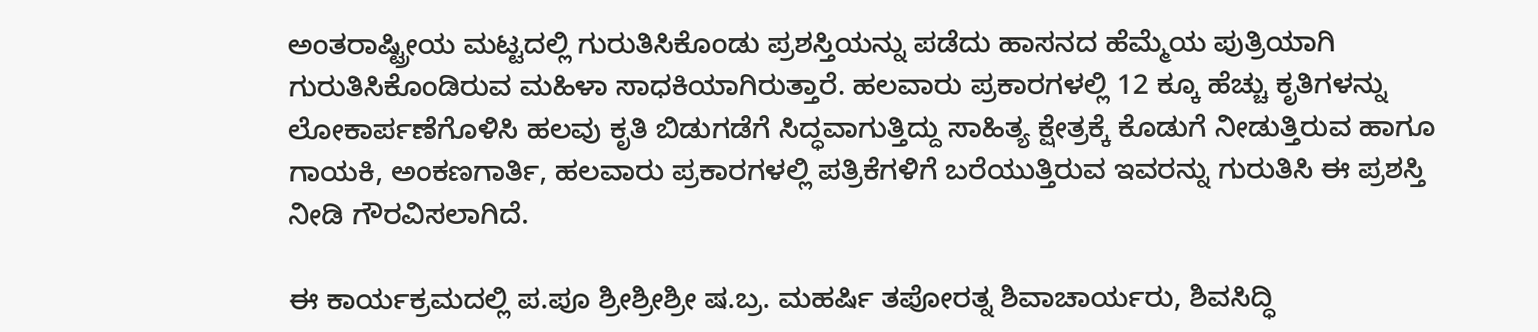ಅಂತರಾಷ್ಟ್ರೀಯ ಮಟ್ಟದಲ್ಲಿ ಗುರುತಿಸಿಕೊಂಡು ಪ್ರಶಸ್ತಿಯನ್ನು ಪಡೆದು ಹಾಸನದ ಹೆಮ್ಮೆಯ ಪುತ್ರಿಯಾಗಿ ಗುರುತಿಸಿಕೊಂಡಿರುವ ಮಹಿಳಾ ಸಾಧಕಿಯಾಗಿರುತ್ತಾರೆ. ಹಲವಾರು ಪ್ರಕಾರಗಳಲ್ಲಿ 12 ಕ್ಕೂ ಹೆಚ್ಚು ಕೃತಿಗಳನ್ನು ಲೋಕಾರ್ಪಣೆಗೊಳಿಸಿ ಹಲವು ಕೃತಿ ಬಿಡುಗಡೆಗೆ ಸಿದ್ಧವಾಗುತ್ತಿದ್ದು ಸಾಹಿತ್ಯ ಕ್ಷೇತ್ರಕ್ಕೆ ಕೊಡುಗೆ ನೀಡುತ್ತಿರುವ ಹಾಗೂ ಗಾಯಕಿ, ಅಂಕಣಗಾರ್ತಿ, ಹಲವಾರು ಪ್ರಕಾರಗಳಲ್ಲಿ ಪತ್ರಿಕೆಗಳಿಗೆ ಬರೆಯುತ್ತಿರುವ ಇವರನ್ನು ಗುರುತಿಸಿ ಈ ಪ್ರಶಸ್ತಿ ನೀಡಿ ಗೌರವಿಸಲಾಗಿದೆ.

ಈ ಕಾರ್ಯಕ್ರಮದಲ್ಲಿ ಪ.ಪೂ ಶ್ರೀಶ್ರೀಶ್ರೀ ಷ.ಬ್ರ. ಮಹರ್ಷಿ ತಪೋರತ್ನ ಶಿವಾಚಾರ್ಯರು, ಶಿವಸಿದ್ಧಿ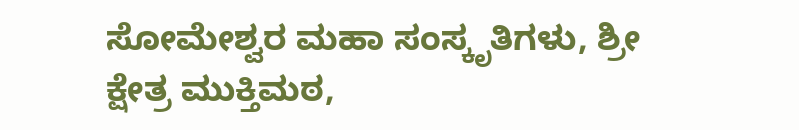ಸೋಮೇಶ್ವರ ಮಹಾ ಸಂಸ್ಕೃತಿಗಳು, ಶ್ರೀ ಕ್ಷೇತ್ರ ಮುಕ್ತಿಮಠ,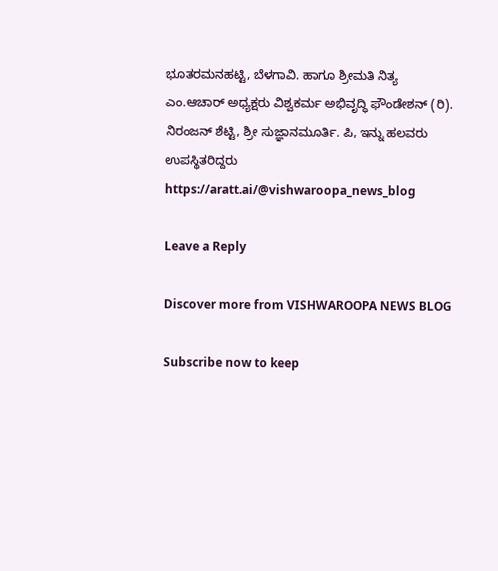ಭೂತರಮನಹಟ್ಟಿ, ಬೆಳಗಾವಿ. ಹಾಗೂ ಶ್ರೀಮತಿ ನಿತ್ಯ ಎಂ.ಆಚಾರ್ ಅಧ್ಯಕ್ಷರು ವಿಶ್ವಕರ್ಮ ಅಭಿವೃದ್ಧಿ ಫೌಂಡೇಶನ್ (ರಿ). ನಿರಂಜನ್ ಶೆಟ್ಟಿ, ಶ್ರೀ ಸುಜ್ಞಾನಮೂರ್ತಿ. ಪಿ, ಇನ್ನು ಹಲವರು ಉಪಸ್ಥಿತರಿದ್ದರು https://aratt.ai/@vishwaroopa_news_blog

Leave a Reply

Discover more from VISHWAROOPA NEWS BLOG

Subscribe now to keep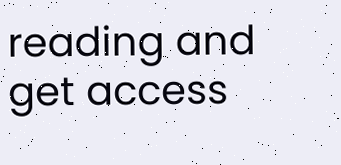reading and get access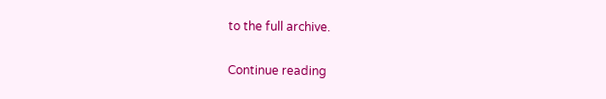to the full archive.

Continue reading